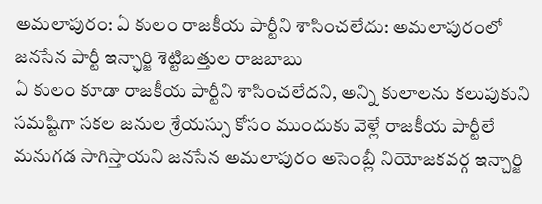అమలాపురం: ఏ కులం రాజకీయ పార్టీని శాసించలేదు: అమలాపురంలో జనసేన పార్టీ ఇన్ఛార్జి శెట్టిబత్తుల రాజబాబు
ఏ కులం కూడా రాజకీయ పార్టీని శాసించలేదని, అన్ని కులాలను కలుపుకుని సమష్టిగా సకల జనుల శ్రేయస్సు కోసం ముందుకు వెళ్లే రాజకీయ పార్టీలే మనుగడ సాగిస్తాయని జనసేన అమలాపురం అసెంబ్లీ నియోజకవర్గ ఇన్చార్జి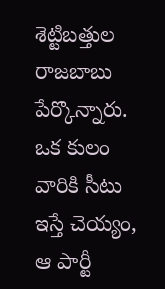శెట్టిబత్తుల రాజబాబు పేర్కొన్నారు. ఒక కులం వారికి సీటు ఇస్తే చెయ్యం, ఆ పార్టీ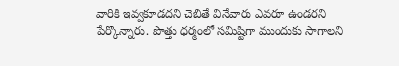వారికి ఇవ్వకూడదని చెబితే వినేవారు ఎవరూ ఉండరని పేర్కొన్నారు. పొత్తు ధర్మంలో సమిష్టిగా ముందుకు సాగాలని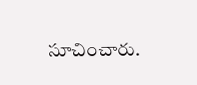సూచించారు.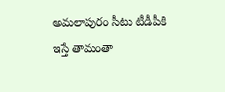అమలాపురం సీటు టీడీపీకి ఇస్తే తామంతా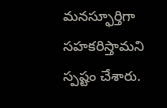మనస్ఫూర్తిగా సహకరిస్తామని స్పష్టం చేశారు.